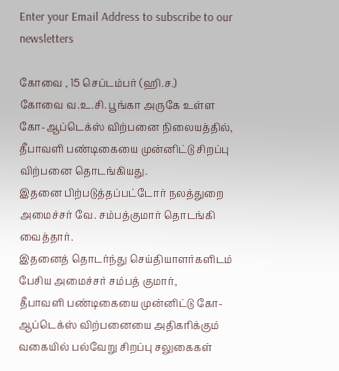Enter your Email Address to subscribe to our newsletters

கோவை , 15 செப்டம்பர் (ஹி.ச.)
கோவை வ.உ.சி. பூங்கா அருகே உள்ள கோ-ஆப்டெக்ஸ் விற்பனை நிலையத்தில், தீபாவளி பண்டிகையை முன்னிட்டு சிறப்பு விற்பனை தொடங்கியது.
இதனை பிற்படுத்தப்பட்டோர் நலத்துறை அமைச்சர் வே. சம்பத்குமார் தொடங்கி வைத்தார்.
இதனைத் தொடர்ந்து செய்தியாளர்களிடம் பேசிய அமைச்சர் சம்பத் குமார்,
தீபாவளி பண்டிகையை முன்னிட்டு கோ-ஆப்டெக்ஸ் விற்பனையை அதிகரிக்கும் வகையில் பல்வேறு சிறப்பு சலுகைகள்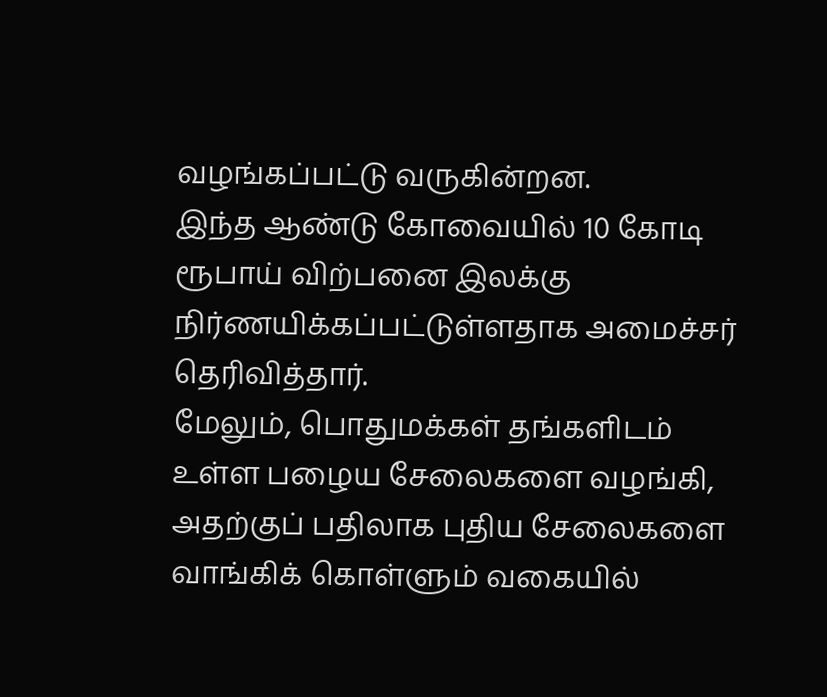வழங்கப்பட்டு வருகின்றன.
இந்த ஆண்டு கோவையில் 10 கோடி ரூபாய் விற்பனை இலக்கு நிர்ணயிக்கப்பட்டுள்ளதாக அமைச்சர் தெரிவித்தார்.
மேலும், பொதுமக்கள் தங்களிடம் உள்ள பழைய சேலைகளை வழங்கி, அதற்குப் பதிலாக புதிய சேலைகளை வாங்கிக் கொள்ளும் வகையில்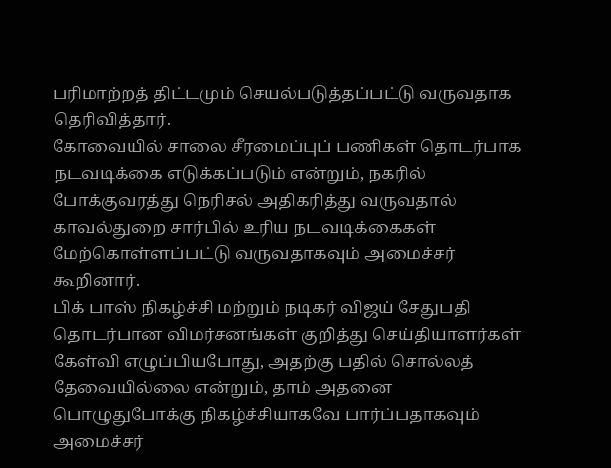பரிமாற்றத் திட்டமும் செயல்படுத்தப்பட்டு வருவதாக தெரிவித்தார்.
கோவையில் சாலை சீரமைப்புப் பணிகள் தொடர்பாக நடவடிக்கை எடுக்கப்படும் என்றும், நகரில் போக்குவரத்து நெரிசல் அதிகரித்து வருவதால் காவல்துறை சார்பில் உரிய நடவடிக்கைகள் மேற்கொள்ளப்பட்டு வருவதாகவும் அமைச்சர் கூறினார்.
பிக் பாஸ் நிகழ்ச்சி மற்றும் நடிகர் விஜய் சேதுபதி தொடர்பான விமர்சனங்கள் குறித்து செய்தியாளர்கள் கேள்வி எழுப்பியபோது, அதற்கு பதில் சொல்லத் தேவையில்லை என்றும், தாம் அதனை பொழுதுபோக்கு நிகழ்ச்சியாகவே பார்ப்பதாகவும் அமைச்சர்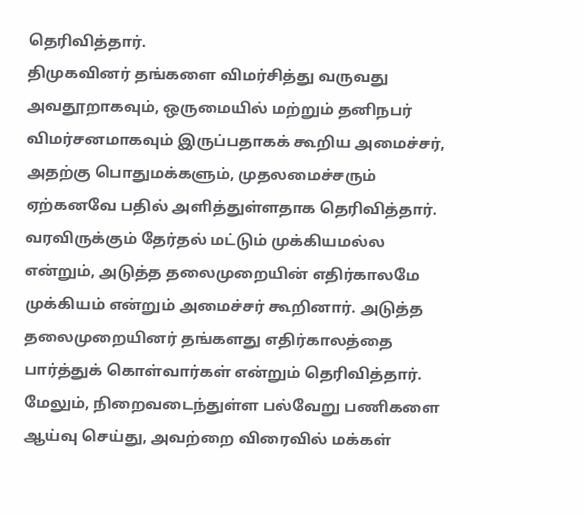தெரிவித்தார்.
திமுகவினர் தங்களை விமர்சித்து வருவது அவதூறாகவும், ஒருமையில் மற்றும் தனிநபர் விமர்சனமாகவும் இருப்பதாகக் கூறிய அமைச்சர், அதற்கு பொதுமக்களும், முதலமைச்சரும் ஏற்கனவே பதில் அளித்துள்ளதாக தெரிவித்தார்.
வரவிருக்கும் தேர்தல் மட்டும் முக்கியமல்ல என்றும், அடுத்த தலைமுறையின் எதிர்காலமே முக்கியம் என்றும் அமைச்சர் கூறினார். அடுத்த தலைமுறையினர் தங்களது எதிர்காலத்தை பார்த்துக் கொள்வார்கள் என்றும் தெரிவித்தார்.
மேலும், நிறைவடைந்துள்ள பல்வேறு பணிகளை ஆய்வு செய்து, அவற்றை விரைவில் மக்கள்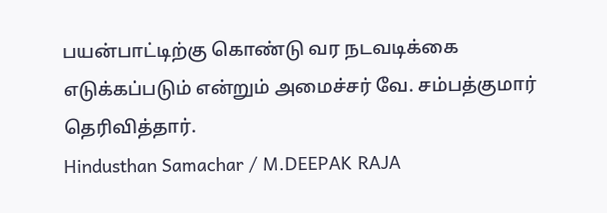பயன்பாட்டிற்கு கொண்டு வர நடவடிக்கை எடுக்கப்படும் என்றும் அமைச்சர் வே. சம்பத்குமார் தெரிவித்தார்.
Hindusthan Samachar / M.DEEPAK RAJA